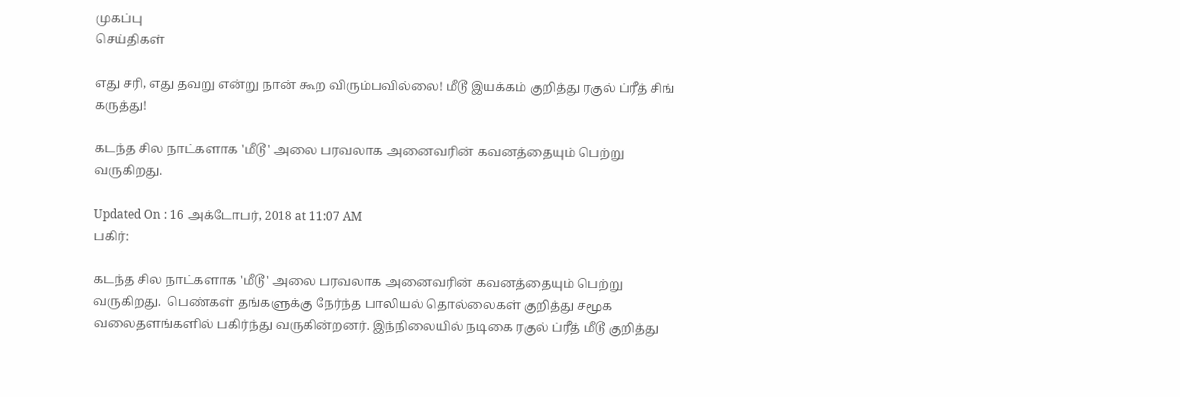முகப்பு
செய்திகள்

எது சரி, எது தவறு என்று நான் கூற விரும்பவில்லை! மீடூ இயக்கம் குறித்து ரகுல் ப்ரீத் சிங் கருத்து!

கடந்த சில நாட்களாக 'மீடூ' அலை பரவலாக அனைவரின் கவனத்தையும் பெற்று வருகிறது.

Updated On : 16 அக்டோபர், 2018 at 11:07 AM
பகிர்:

கடந்த சில நாட்களாக 'மீடூ' அலை பரவலாக அனைவரின் கவனத்தையும் பெற்று வருகிறது.  பெண்கள் தங்களுக்கு நேர்ந்த பாலியல் தொல்லைகள் குறித்து சமூக வலைதளங்களில் பகிர்ந்து வருகின்றனர். இந்நிலையில் நடிகை ரகுல் ப்ரீத் மீடூ குறித்து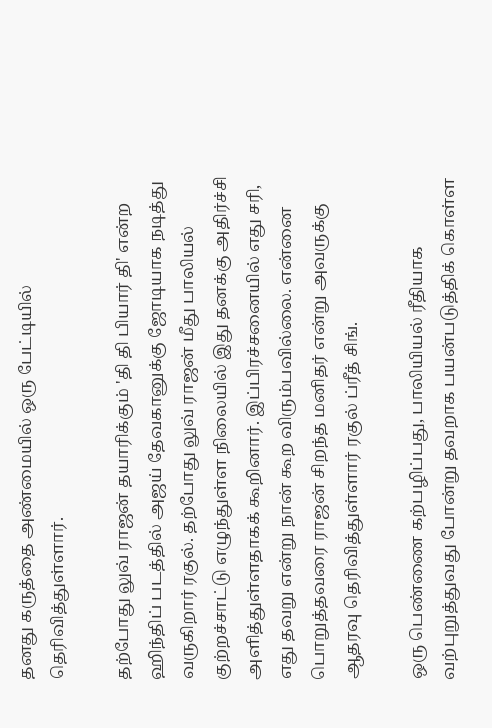தனது கருத்தை அண்மையில் ஒரு பேட்டியில் தெரிவித்துள்ளார்.

தற்போது லுவ் ராஜன் தயாரிக்கும் 'தி தி பியார் தி' என்ற ஹிந்திப் படத்தில் அஜய் தேவகானுக்கு ஜோடியாக நடித்து வருகிறார் ரகுல். தற்போது லுவ் ராஜன் மீது பாலியல் குற்றச்சாட்டு எழுந்துள்ள நிலையில் இது தனக்கு அதிர்ச்சி அளித்துள்ளதாகக் கூறினார். இப்பிரச்சனையில் எது சரி, எது தவறு என்று நான் கூற விரும்பவில்லை. என்னை பொறுத்தவரை ராஜன் சிறந்த மனிதர் என்று அவருக்கு ஆதரவு தெரிவித்துள்ளார் ரகுல் ப்ரீத் சிங்.

ஒரு பெண்ணை கற்பழிப்பது, பாலியியல் ரீதியாக வற்புறுத்துவது போன்று தவறாக பயன்படுத்திக் கொள்ள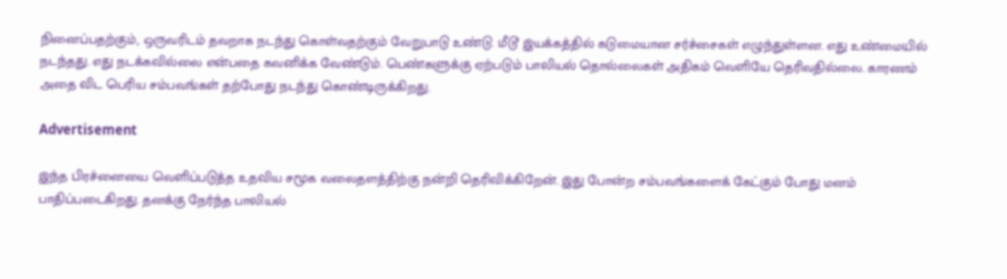நினைப்பதற்கும், ஒருவரிடம் தவறாக நடந்து கொள்வதற்கும் வேறுபாடு உண்டு. மீடூ இயக்கத்தில் கடுமையான சர்ச்சைகள் எழுந்துள்ளன. எது உண்மையில் நடந்தது. எது நடக்கவில்லை என்பதை கவனிக்க வேண்டும். பெண்களுக்கு ஏற்படும் பாலியல் தொல்லைகள் அதிகம் வெளியே தெரிவதில்லை. காரணம் அதை விட பெரிய சம்பவங்கள் தற்போது நடந்து கொண்டிருக்கிறது.

Advertisement

இந்த பிரச்னையை வெளிப்படுத்த உதவிய சமூக வலைதளத்திற்கு நன்றி தெரிவிக்கிறேன். இது போன்ற சம்பவங்களைக் கேட்கும் போது மனம் பாதிப்படைகிறது. தனக்கு நேர்ந்த பாலியல்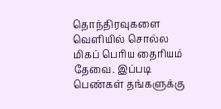தொந்திரவுகளை வெளியில் சொல்ல மிகப் பெரிய தைரியம் தேவை. இப்படி பெண்கள் தங்களுக்கு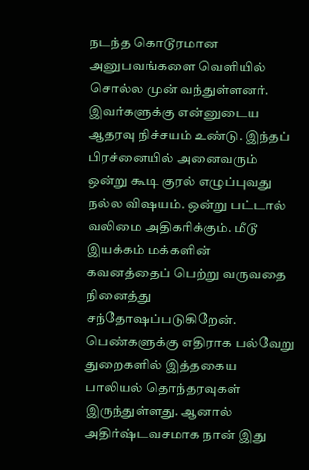நடந்த கொடூரமான அனுபவங்களை வெளியில் சொல்ல முன் வந்துள்ளனர். இவர்களுக்கு என்னுடைய ஆதரவு நிச்சயம் உண்டு. இந்தப் பிரச்னையில் அனைவரும் ஒன்று கூடி குரல் எழுப்புவது நல்ல விஷயம். ஒன்று பட்டால் வலிமை அதிகரிக்கும். மீடூ இயக்கம் மக்களின் கவனத்தைப் பெற்று வருவதை நினைத்து சந்தோஷப்படுகிறேன். பெண்களுக்கு எதிராக பல்வேறு துறைகளில் இத்தகைய பாலியல் தொந்தரவுகள் இருந்துள்ளது. ஆனால் அதிர்ஷ்டவசமாக நான் இது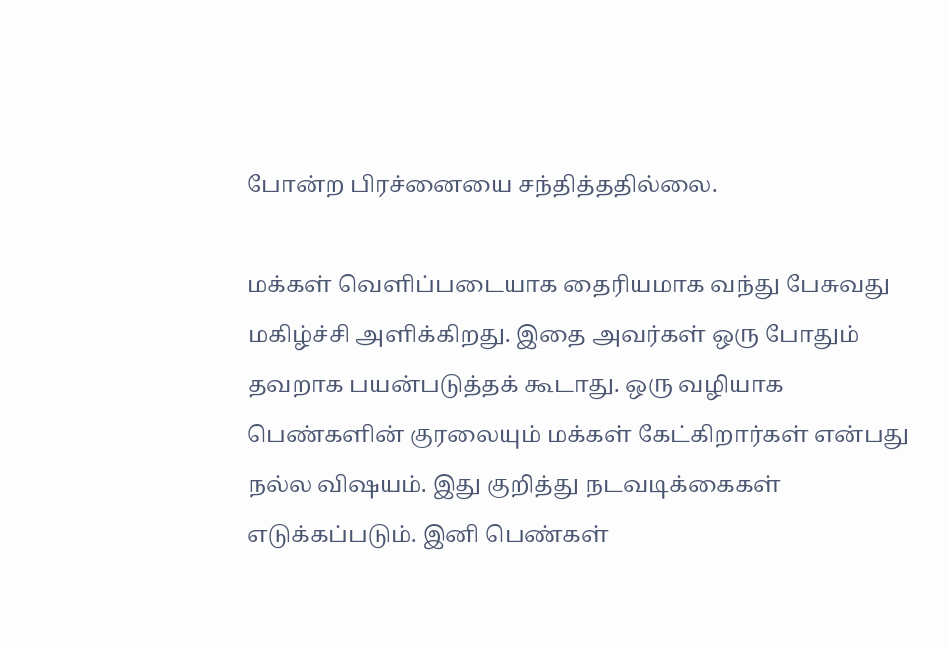போன்ற பிரச்னையை சந்தித்ததில்லை.

மக்கள் வெளிப்படையாக தைரியமாக வந்து பேசுவது மகிழ்ச்சி அளிக்கிறது. இதை அவர்கள் ஒரு போதும் தவறாக பயன்படுத்தக் கூடாது. ஒரு வழியாக பெண்களின் குரலையும் மக்கள் கேட்கிறார்கள் என்பது நல்ல விஷயம். இது குறித்து நடவடிக்கைகள் எடுக்கப்படும். இனி பெண்கள்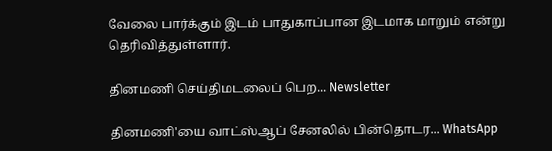வேலை பார்க்கும் இடம் பாதுகாப்பான இடமாக மாறும் என்று தெரிவித்துள்ளார்.

தினமணி செய்திமடலைப் பெற... Newsletter

தினமணி'யை வாட்ஸ்ஆப் சேனலில் பின்தொடர... WhatsApp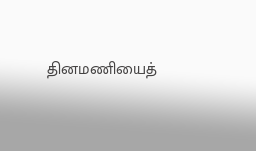தினமணியைத்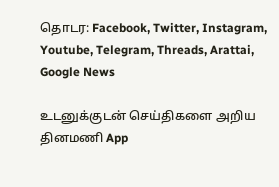தொடர: Facebook, Twitter, Instagram, Youtube, Telegram, Threads, Arattai, Google News

உடனுக்குடன் செய்திகளை அறிய தினமணி App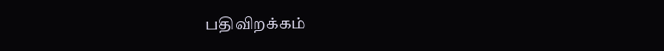பதிவிறக்கம்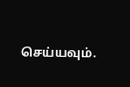செய்யவும்.